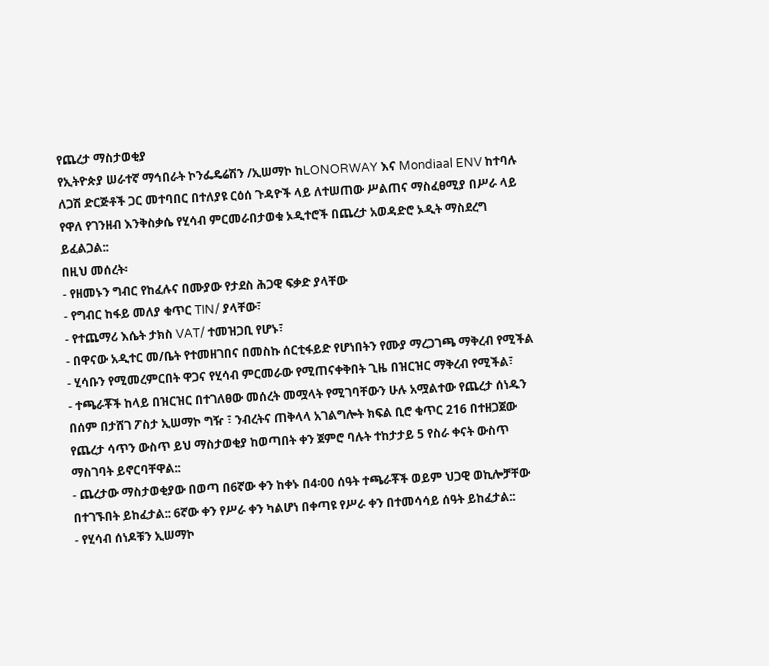የጨረታ ማስታወቂያ
የኢትዮጵያ ሠራተኛ ማኅበራት ኮንፌዴሬሽን /ኢሠማኮ ከLONORWAY እና Mondiaal ENV ከተባሉ ለጋሽ ድርጅቶች ጋር መተባበር በተለያዩ ርዕሰ ጉዳዮች ላይ ለተሠጠው ሥልጠና ማስፈፀሚያ በሥራ ላይ የዋለ የገንዘብ እንቅስቃሴ የሂሳብ ምርመራበታወቁ ኦዲተሮች በጨረታ አወዳድሮ ኦዲት ማስደረግ ይፈልጋል::
በዚህ መሰረት፡
- የዘመኑን ግብር የከፈሉና በሙያው የታደስ ሕጋዊ ፍቃድ ያላቸው
- የግብር ከፋይ መለያ ቁጥር TIN/ ያላቸው፣
- የተጨማሪ እሴት ታክስ VAT/ ተመዝጋቢ የሆኑ፣
- በዋናው አዲተር መ/ቤት የተመዘገበና በመስኩ ሰርቲፋይድ የሆነበትን የሙያ ማረጋገጫ ማቅረብ የሚችል
- ሂሳቡን የሚመረምርበት ዋጋና የሂሳብ ምርመራው የሚጠናቀቅበት ጊዜ በዝርዝር ማቅረብ የሚችል፣
- ተጫራቾች ከላይ በዝርዝር በተገለፀው መሰረት መሟላት የሚገባቸውን ሁሉ አሟልተው የጨረታ ሰነዱን በሰም በታሸገ ፖስታ ኢሠማኮ ግዥ ፣ ንብረትና ጠቅላላ አገልግሎት ክፍል ቢሮ ቁጥር 216 በተዘጋጀው የጨረታ ሳጥን ውስጥ ይህ ማስታወቂያ ከወጣበት ቀን ጀምሮ ባሉት ተከታታይ 5 የስራ ቀናት ውስጥ ማስገባት ይኖርባቸዋል::
- ጨረታው ማስታወቂያው በወጣ በ6ኛው ቀን ከቀኑ በ4፡00 ሰዓት ተጫራቾች ወይም ህጋዊ ወኪሎቻቸው በተገኙበት ይከፈታል:: 6ኛው ቀን የሥራ ቀን ካልሆነ በቀጣዩ የሥራ ቀን በተመሳሳይ ሰዓት ይከፈታል::
- የሂሳብ ሰነዶቹን ኢሠማኮ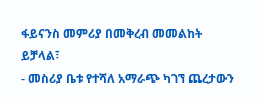ፋይናንስ መምሪያ በመቅረብ መመልከት ይቻላል፣
- መስሪያ ቤቱ የተሻለ አማራጭ ካገኘ ጨረታውን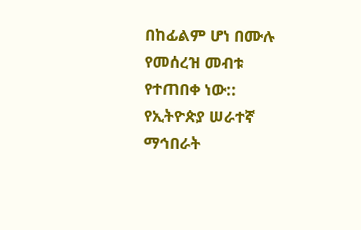በከፊልም ሆነ በሙሉ የመሰረዝ መብቱ የተጠበቀ ነው::
የኢትዮጵያ ሠራተኛ ማኅበራት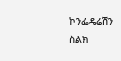ኮንፌዴሬሽን
ስልክ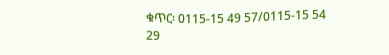ቁጥር፡ 0115-15 49 57/0115-15 54 29